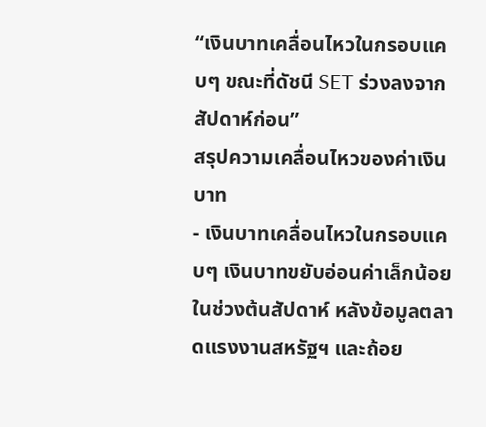“เงินบาทเคลื่อนไหวในกรอบแคบๆ ขณะที่ดัชนี SET ร่วงลงจากสัปดาห์ก่อน”
สรุปความเคลื่อนไหวของค่าเงินบาท
- เงินบาทเคลื่อนไหวในกรอบแคบๆ เงินบาทขยับอ่อนค่าเล็กน้อยในช่วงต้นสัปดาห์ หลังข้อมูลตลาดแรงงานสหรัฐฯ และถ้อย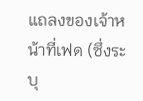แถลงของเจ้าหน้าที่เฟด (ซึ่งระบุ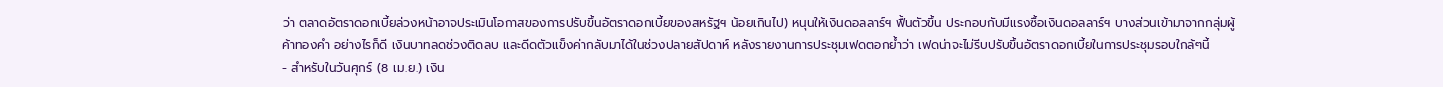ว่า ตลาดอัตราดอกเบี้ยล่วงหน้าอาจประเมินโอกาสของการปรับขึ้นอัตราดอกเบี้ยของสหรัฐฯ น้อยเกินไป) หนุนให้เงินดอลลาร์ฯ ฟื้นตัวขึ้น ประกอบกับมีแรงซื้อเงินดอลลาร์ฯ บางส่วนเข้ามาจากกลุ่มผู้ค้าทองคำ อย่างไรก็ดี เงินบาทลดช่วงติดลบ และดีดตัวแข็งค่ากลับมาได้ในช่วงปลายสัปดาห์ หลังรายงานการประชุมเฟดตอกย้ำว่า เฟดน่าจะไม่รีบปรับขึ้นอัตราดอกเบี้ยในการประชุมรอบใกล้ๆนี้
- สำหรับในวันศุกร์ (8 เม.ย.) เงิน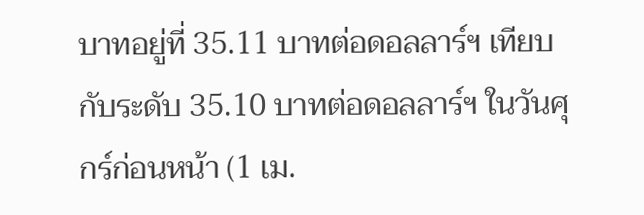บาทอยู่ที่ 35.11 บาทต่อดอลลาร์ฯ เทียบกับระดับ 35.10 บาทต่อดอลลาร์ฯ ในวันศุกร์ก่อนหน้า (1 เม.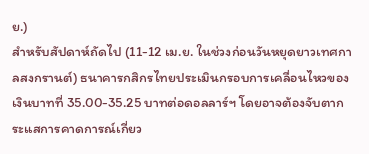ย.)
สำหรับสัปดาห์ถัดไป (11-12 เม.ย. ในช่วงก่อนวันหยุดยาวเทศกาลสงกรานต์) ธนาคารกสิกรไทยประเมินกรอบการเคลื่อนไหวของเงินบาทที่ 35.00-35.25 บาทต่อดอลลาร์ฯ โดยอาจต้องจับตากระแสการคาดการณ์เกี่ยว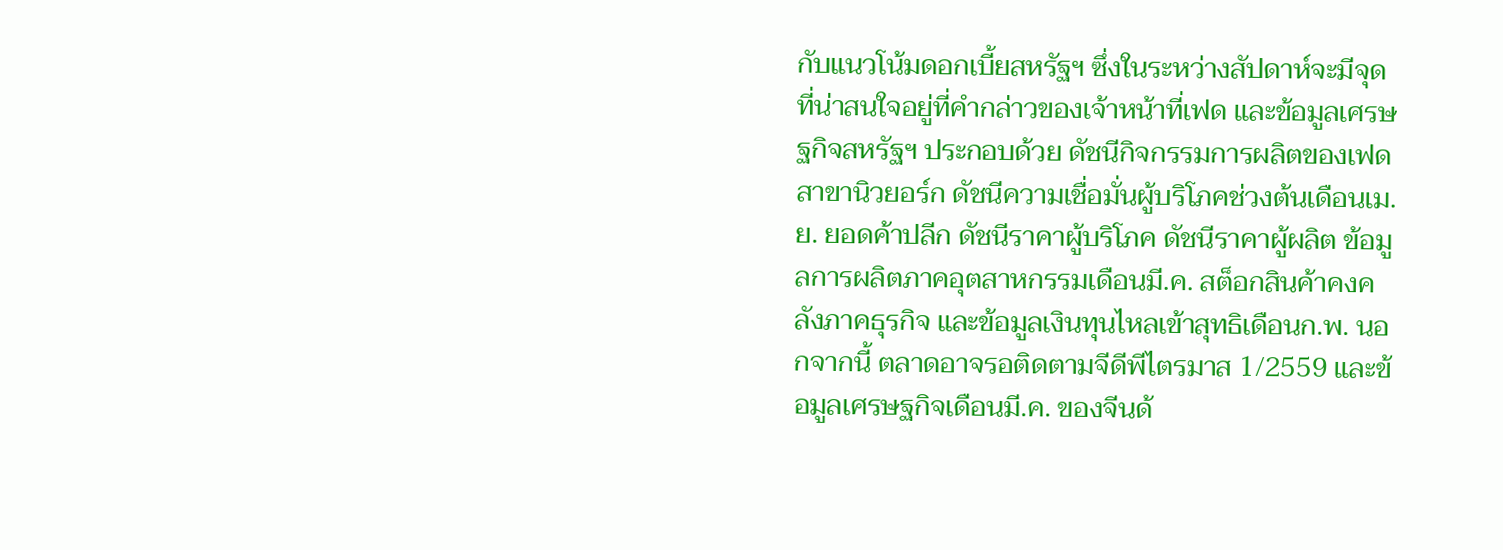กับแนวโน้มดอกเบี้ยสหรัฐฯ ซึ่งในระหว่างสัปดาห์จะมีจุดที่น่าสนใจอยู่ที่คำกล่าวของเจ้าหน้าที่เฟด และข้อมูลเศรษฐกิจสหรัฐฯ ประกอบด้วย ดัชนีกิจกรรมการผลิตของเฟดสาขานิวยอร์ก ดัชนีความเชื่อมั่นผู้บริโภคช่วงต้นเดือนเม.ย. ยอดค้าปลีก ดัชนีราคาผู้บริโภค ดัชนีราคาผู้ผลิต ข้อมูลการผลิตภาคอุตสาหกรรมเดือนมี.ค. สต็อกสินค้าคงคลังภาคธุรกิจ และข้อมูลเงินทุนไหลเข้าสุทธิเดือนก.พ. นอกจากนี้ ตลาดอาจรอติดตามจีดีพีไตรมาส 1/2559 และข้อมูลเศรษฐกิจเดือนมี.ค. ของจีนด้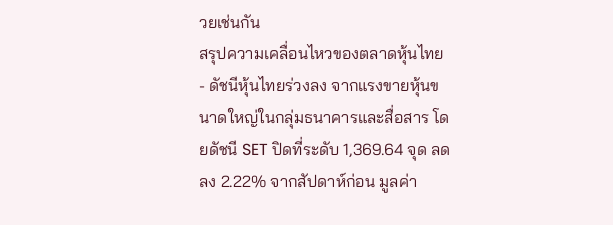วยเช่นกัน
สรุปความเคลื่อนไหวของตลาดหุ้นไทย
- ดัชนีหุ้นไทยร่วงลง จากแรงขายหุ้นขนาดใหญ่ในกลุ่มธนาคารและสื่อสาร โดยดัชนี SET ปิดที่ระดับ 1,369.64 จุด ลดลง 2.22% จากสัปดาห์ก่อน มูลค่า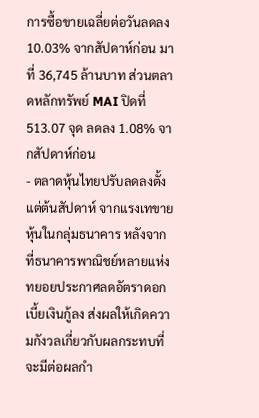การซื้อขายเฉลี่ยต่อวันลดลง 10.03% จากสัปดาห์ก่อน มาที่ 36,745 ล้านบาท ส่วนตลาดหลักทรัพย์ MAI ปิดที่ 513.07 จุด ลดลง 1.08% จากสัปดาห์ก่อน
- ตลาดหุ้นไทยปรับลดลงตั้งแต่ต้นสัปดาห์ จากแรงเทขายหุ้นในกลุ่มธนาคาร หลังจากที่ธนาคารพาณิชย์หลายแห่งทยอยประกาศลดอัตราดอกเบี้ยเงินกู้ลง ส่งผลให้เกิดความกังวลเกี่ยวกับผลกระทบที่จะมีต่อผลกำ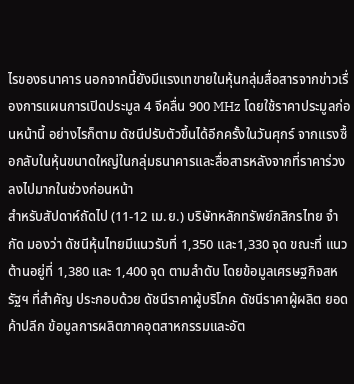ไรของธนาคาร นอกจากนี้ยังมีแรงเทขายในหุ้นกลุ่มสื่อสารจากข่าวเรื่องการแผนการเปิดประมูล 4 จีคลื่น 900 MHz โดยใช้ราคาประมูลก่อนหน้านี้ อย่างไรก็ตาม ดัชนีปรับตัวขึ้นได้อีกครั้งในวันศุกร์ จากแรงซื้อกลับในหุ้นขนาดใหญ่ในกลุ่มธนาคารและสื่อสารหลังจากที่ราคาร่วงลงไปมากในช่วงก่อนหน้า
สำหรับสัปดาห์ถัดไป (11-12 เม.ย.) บริษัทหลักทรัพย์กสิกรไทย จำกัด มองว่า ดัชนีหุ้นไทยมีแนวรับที่ 1,350 และ1,330 จุด ขณะที่ แนวต้านอยู่ที่ 1,380 และ 1,400 จุด ตามลำดับ โดยข้อมูลเศรษฐกิจสหรัฐฯ ที่สำคัญ ประกอบด้วย ดัชนีราคาผู้บริโภค ดัชนีราคาผู้ผลิต ยอดค้าปลีก ข้อมูลการผลิตภาคอุตสาหกรรมและอัต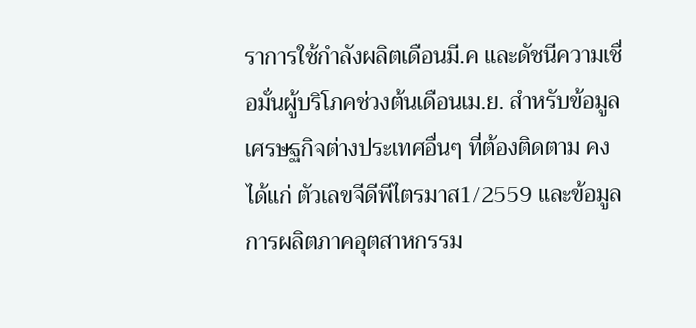ราการใช้กำลังผลิตเดือนมี.ค และดัชนีความเชื่อมั่นผู้บริโภคช่วงต้นเดือนเม.ย. สำหรับข้อมูลเศรษฐกิจต่างประเทศอื่นๆ ที่ต้องติดตาม คงได้แก่ ตัวเลขจีดีพีไตรมาส1/2559 และข้อมูลการผลิตภาคอุตสาหกรรม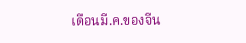เดือนมี.ค.ของจีน